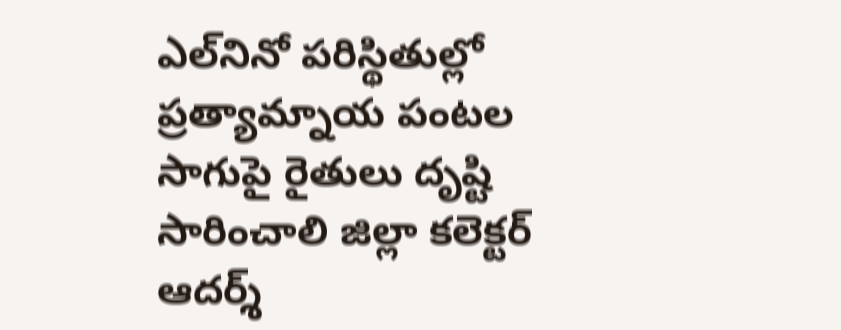ఎల్‌నినో పరిస్థితుల్లో ప్రత్యామ్నాయ పంటల సాగుపై రైతులు దృష్టి సారించాలి జిల్లా కలెక్టర్ ఆదర్శ్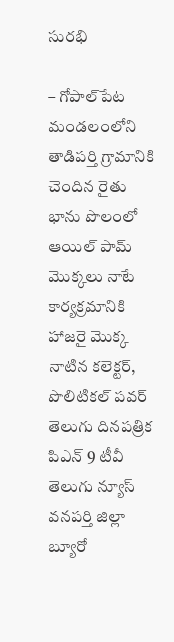సురభి

– గోపాల్‌పేట మండలంలోని తాడిపర్తి గ్రామానికి చెందిన రైతు భాను పొలంలో ఆయిల్ పామ్ మొక్కలు నాటే కార్యక్రమానికి హాజరై మొక్క నాటిన కలెక్టర్, పొలిటికల్ పవర్ తెలుగు దినపత్రిక పిఎన్ 9 టీవీ తెలుగు న్యూస్ వనపర్తి జిల్లా బ్యూరో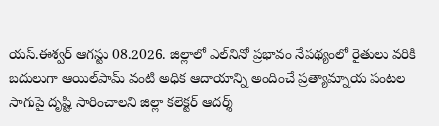యస్.ఈశ్వర్ ఆగస్టు 08.2026. జిల్లాలో ఎల్‌నినో ప్రభావం నేపథ్యంలో రైతులు వరికి బదులుగా ఆయిల్‌పామ్ వంటి అధిక ఆదాయాన్ని అందించే ప్రత్యామ్నాయ పంటల సాగుపై దృష్టి సారించాలని జిల్లా కలెక్టర్ ఆదర్శ్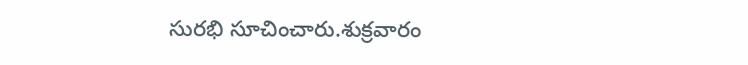సురభి సూచించారు.శుక్రవారం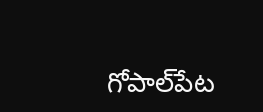గోపాల్‌పేట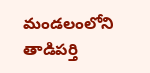మండలంలోని తాడిపర్తి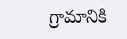గ్రామానికి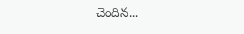చెందిన...